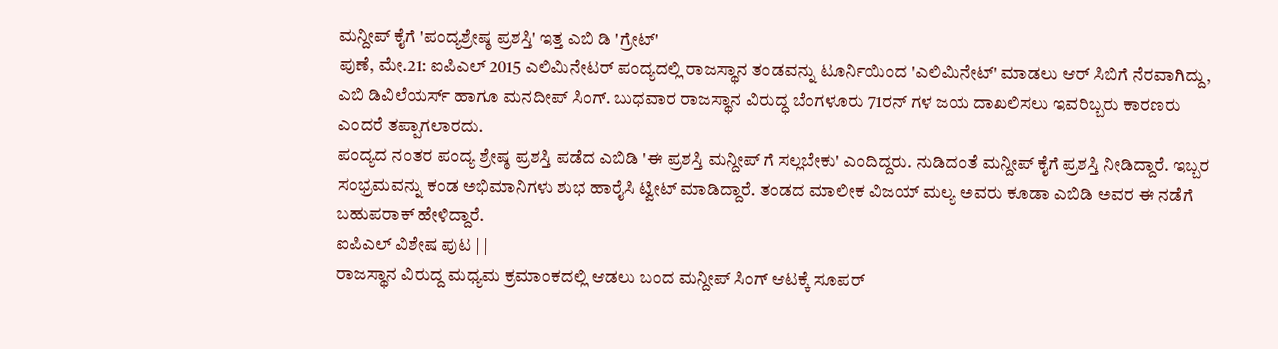ಮನ್ದೀಪ್ ಕೈಗೆ 'ಪಂದ್ಯಶ್ರೇಷ್ಠ ಪ್ರಶಸ್ತಿ' ಇತ್ತ ಎಬಿ ಡಿ 'ಗ್ರೇಟ್'
ಪುಣೆ, ಮೇ.21: ಐಪಿಎಲ್ 2015 ಎಲಿಮಿನೇಟರ್ ಪಂದ್ಯದಲ್ಲಿ ರಾಜಸ್ಥಾನ ತಂಡವನ್ನು ಟೂರ್ನಿಯಿಂದ 'ಎಲಿಮಿನೇಟ್' ಮಾಡಲು ಆರ್ ಸಿಬಿಗೆ ನೆರವಾಗಿದ್ದು, ಎಬಿ ಡಿವಿಲೆಯರ್ಸ್ ಹಾಗೂ ಮನದೀಪ್ ಸಿಂಗ್. ಬುಧವಾರ ರಾಜಸ್ಥಾನ ವಿರುದ್ಧ ಬೆಂಗಳೂರು 71ರನ್ ಗಳ ಜಯ ದಾಖಲಿಸಲು ಇವರಿಬ್ಬರು ಕಾರಣರು ಎಂದರೆ ತಪ್ಪಾಗಲಾರದು.
ಪಂದ್ಯದ ನಂತರ ಪಂದ್ಯ ಶ್ರೇಷ್ಠ ಪ್ರಶಸ್ತಿ ಪಡೆದ ಎಬಿಡಿ 'ಈ ಪ್ರಶಸ್ತಿ ಮನ್ದೀಪ್ ಗೆ ಸಲ್ಲಬೇಕು' ಎಂದಿದ್ದರು. ನುಡಿದಂತೆ ಮನ್ದೀಪ್ ಕೈಗೆ ಪ್ರಶಸ್ತಿ ನೀಡಿದ್ದಾರೆ. ಇಬ್ಬರ ಸಂಭ್ರಮವನ್ನು ಕಂಡ ಅಭಿಮಾನಿಗಳು ಶುಭ ಹಾರೈಸಿ ಟ್ವೀಟ್ ಮಾಡಿದ್ದಾರೆ. ತಂಡದ ಮಾಲೀಕ ವಿಜಯ್ ಮಲ್ಯ ಅವರು ಕೂಡಾ ಎಬಿಡಿ ಅವರ ಈ ನಡೆಗೆ ಬಹುಪರಾಕ್ ಹೇಳಿದ್ದಾರೆ.
ಐಪಿಎಲ್ ವಿಶೇಷ ಪುಟ | |
ರಾಜಸ್ಥಾನ ವಿರುದ್ದ ಮಧ್ಯಮ ಕ್ರಮಾಂಕದಲ್ಲಿ ಆಡಲು ಬಂದ ಮನ್ದೀಪ್ ಸಿಂಗ್ ಆಟಕ್ಕೆ ಸೂಪರ್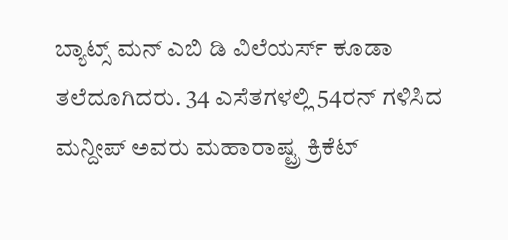ಬ್ಯಾಟ್ಸ್ ಮನ್ ಎಬಿ ಡಿ ವಿಲೆಯರ್ಸ್ ಕೂಡಾ ತಲೆದೂಗಿದರು. 34 ಎಸೆತಗಳಲ್ಲಿ 54ರನ್ ಗಳಿಸಿದ ಮನ್ದೀಪ್ ಅವರು ಮಹಾರಾಷ್ಟ್ರ ಕ್ರಿಕೆಟ್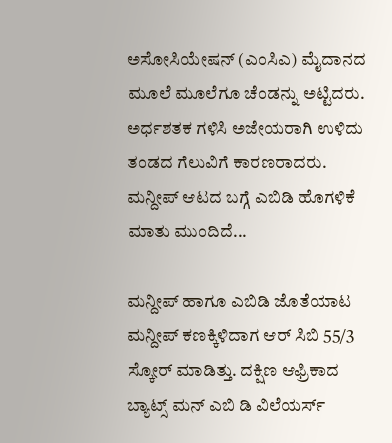ಅಸೋಸಿಯೇಷನ್ (ಎಂಸಿಎ) ಮೈದಾನದ ಮೂಲೆ ಮೂಲೆಗೂ ಚೆಂಡನ್ನು ಅಟ್ಟಿದರು. ಅರ್ಧಶತಕ ಗಳಿಸಿ ಅಜೇಯರಾಗಿ ಉಳಿದು ತಂಡದ ಗೆಲುವಿಗೆ ಕಾರಣರಾದರು. ಮನ್ದೀಪ್ ಆಟದ ಬಗ್ಗೆ ಎಬಿಡಿ ಹೊಗಳಿಕೆ ಮಾತು ಮುಂದಿದೆ...

ಮನ್ದೀಪ್ ಹಾಗೂ ಎಬಿಡಿ ಜೊತೆಯಾಟ
ಮನ್ದೀಪ್ ಕಣಕ್ಕಿಳಿದಾಗ ಆರ್ ಸಿಬಿ 55/3 ಸ್ಕೋರ್ ಮಾಡಿತ್ತು. ದಕ್ಷಿಣ ಆಫ್ರಿಕಾದ ಬ್ಯಾಟ್ಸ್ ಮನ್ ಎಬಿ ಡಿ ವಿಲೆಯರ್ಸ್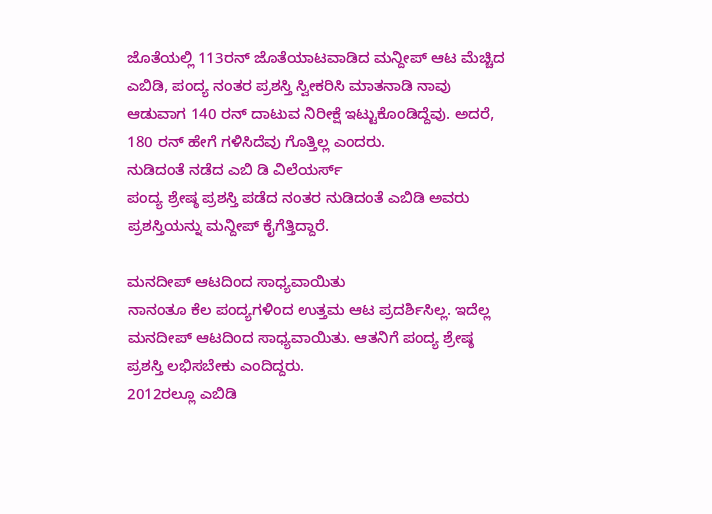ಜೊತೆಯಲ್ಲಿ 113ರನ್ ಜೊತೆಯಾಟವಾಡಿದ ಮನ್ದೀಪ್ ಆಟ ಮೆಚ್ಚಿದ ಎಬಿಡಿ, ಪಂದ್ಯ ನಂತರ ಪ್ರಶಸ್ತಿ ಸ್ವೀಕರಿಸಿ ಮಾತನಾಡಿ ನಾವು ಆಡುವಾಗ 140 ರನ್ ದಾಟುವ ನಿರೀಕ್ಷೆ ಇಟ್ಟುಕೊಂಡಿದ್ದೆವು. ಅದರೆ, 180 ರನ್ ಹೇಗೆ ಗಳಿಸಿದೆವು ಗೊತ್ತಿಲ್ಲ ಎಂದರು.
ನುಡಿದಂತೆ ನಡೆದ ಎಬಿ ಡಿ ವಿಲೆಯರ್ಸ್
ಪಂದ್ಯ ಶ್ರೇಷ್ಠ ಪ್ರಶಸ್ತಿ ಪಡೆದ ನಂತರ ನುಡಿದಂತೆ ಎಬಿಡಿ ಅವರು ಪ್ರಶಸ್ತಿಯನ್ನು ಮನ್ದೀಪ್ ಕೈಗೆತ್ತಿದ್ದಾರೆ.

ಮನದೀಪ್ ಆಟದಿಂದ ಸಾಧ್ಯವಾಯಿತು
ನಾನಂತೂ ಕೆಲ ಪಂದ್ಯಗಳಿಂದ ಉತ್ತಮ ಆಟ ಪ್ರದರ್ಶಿಸಿಲ್ಲ. ಇದೆಲ್ಲ ಮನದೀಪ್ ಆಟದಿಂದ ಸಾಧ್ಯವಾಯಿತು. ಆತನಿಗೆ ಪಂದ್ಯ ಶ್ರೇಷ್ಠ ಪ್ರಶಸ್ತಿ ಲಭಿಸಬೇಕು ಎಂದಿದ್ದರು.
2012ರಲ್ಲೂ ಎಬಿಡಿ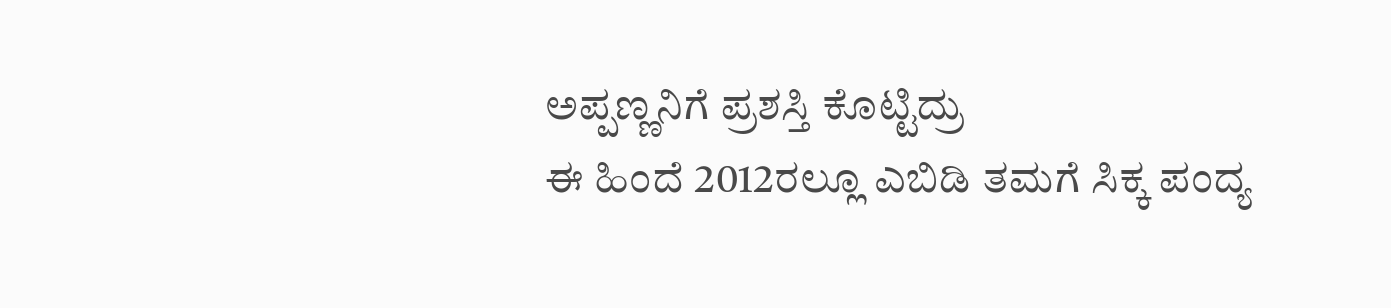ಅಪ್ಪಣ್ಣನಿಗೆ ಪ್ರಶಸ್ತಿ ಕೊಟ್ಟಿದ್ರು
ಈ ಹಿಂದೆ 2012ರಲ್ಲೂ ಎಬಿಡಿ ತಮಗೆ ಸಿಕ್ಕ ಪಂದ್ಯ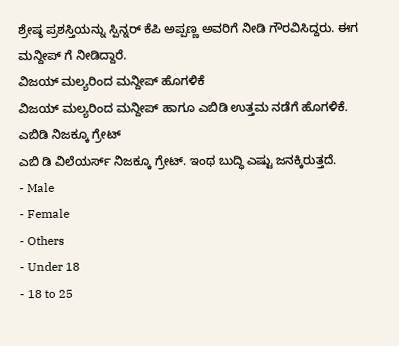ಶ್ರೇಷ್ಠ ಪ್ರಶಸ್ತಿಯನ್ನು ಸ್ಪಿನ್ನರ್ ಕೆಪಿ ಅಪ್ಪಣ್ಣ ಅವರಿಗೆ ನೀಡಿ ಗೌರವಿಸಿದ್ದರು. ಈಗ ಮನ್ದೀಪ್ ಗೆ ನೀಡಿದ್ದಾರೆ.
ವಿಜಯ್ ಮಲ್ಯರಿಂದ ಮನ್ದೀಪ್ ಹೊಗಳಿಕೆ
ವಿಜಯ್ ಮಲ್ಯರಿಂದ ಮನ್ದೀಪ್ ಹಾಗೂ ಎಬಿಡಿ ಉತ್ತಮ ನಡೆಗೆ ಹೊಗಳಿಕೆ.
ಎಬಿಡಿ ನಿಜಕ್ಕೂ ಗ್ರೇಟ್
ಎಬಿ ಡಿ ವಿಲೆಯರ್ಸ್ ನಿಜಕ್ಕೂ ಗ್ರೇಟ್. ಇಂಥ ಬುದ್ಧಿ ಎಷ್ಟು ಜನಕ್ಕಿರುತ್ತದೆ.
- Male
- Female
- Others
- Under 18
- 18 to 25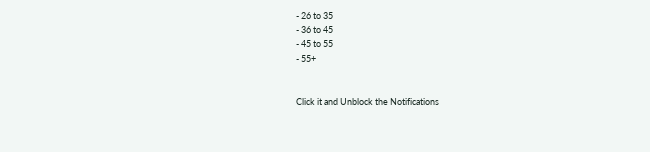- 26 to 35
- 36 to 45
- 45 to 55
- 55+


Click it and Unblock the Notifications